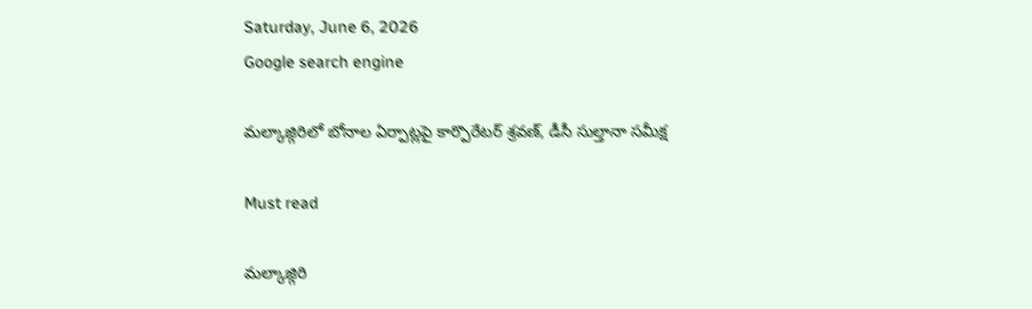Saturday, June 6, 2026
Google search engine

మల్కాజ్గిరిలో బోనాల ఏర్పాట్లపై కార్పొరేటర్ శ్రవణ్, డీసీ సుల్తానా సమీక్ష

Must read

మల్కాజ్గిరి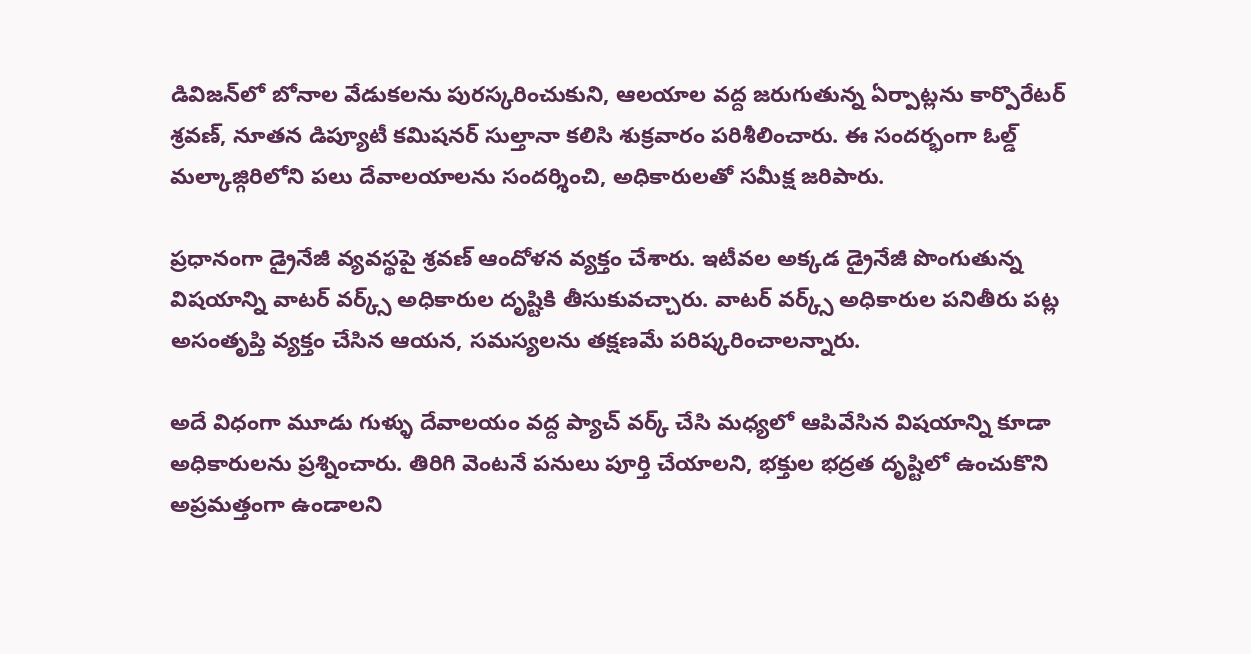డివిజన్‌లో బోనాల వేడుకలను పురస్కరించుకుని, ఆలయాల వద్ద జరుగుతున్న ఏర్పాట్లను కార్పొరేటర్ శ్రవణ్, నూతన డిప్యూటీ కమిషనర్ సుల్తానా కలిసి శుక్రవారం పరిశీలించారు. ఈ సందర్భంగా ఓల్డ్ మల్కాజ్గిరిలోని పలు దేవాలయాలను సందర్శించి, అధికారులతో సమీక్ష జరిపారు.

ప్రధానంగా డ్రైనేజీ వ్యవస్థపై శ్రవణ్ ఆందోళన వ్యక్తం చేశారు. ఇటీవల అక్కడ డ్రైనేజీ పొంగుతున్న విషయాన్ని వాటర్ వర్క్స్ అధికారుల దృష్టికి తీసుకువచ్చారు. వాటర్ వర్క్స్ అధికారుల పనితీరు పట్ల అసంతృప్తి వ్యక్తం చేసిన ఆయన, సమస్యలను తక్షణమే పరిష్కరించాలన్నారు.

అదే విధంగా మూడు గుళ్ళు దేవాలయం వద్ద ప్యాచ్ వర్క్ చేసి మధ్యలో ఆపివేసిన విషయాన్ని కూడా అధికారులను ప్రశ్నించారు. తిరిగి వెంటనే పనులు పూర్తి చేయాలని, భక్తుల భద్రత దృష్టిలో ఉంచుకొని అప్రమత్తంగా ఉండాలని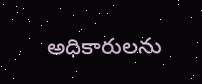అధికారులను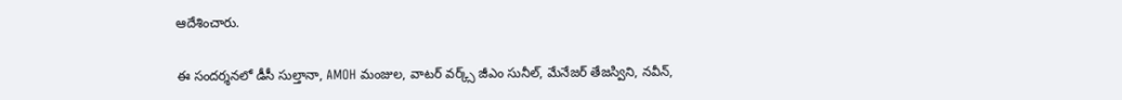ఆదేశించారు.

ఈ సందర్శనలో డీసీ సుల్తానా, AMOH మంజుల, వాటర్ వర్క్స్ జీఎం సునీల్, మేనేజర్ తేజస్విని, నవీన్,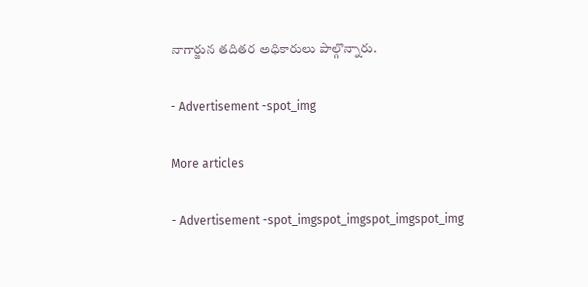నాగార్జున తదితర అధికారులు పాల్గొన్నారు.

- Advertisement -spot_img

More articles

- Advertisement -spot_imgspot_imgspot_imgspot_img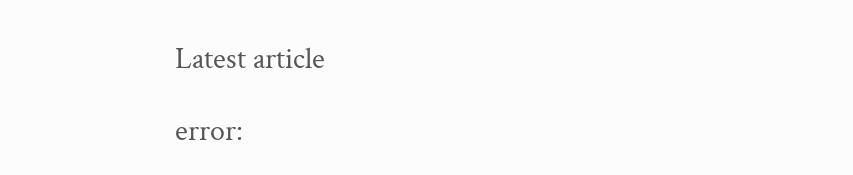Latest article

error: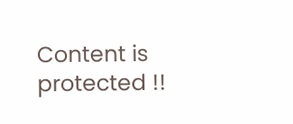Content is protected !!